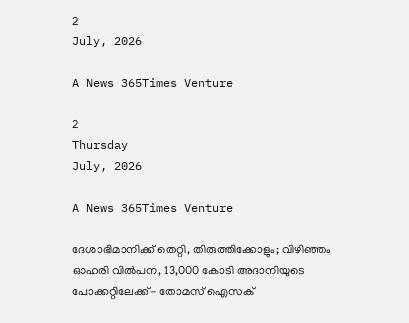2
July, 2026

A News 365Times Venture

2
Thursday
July, 2026

A News 365Times Venture

ദേശാഭിമാനിക്ക് തെറ്റി, തിരുത്തിക്കോളും; വിഴിഞ്ഞം ഓഹരി വില്‍പന, 13,000 കോടി അദാനിയുടെ പോക്കറ്റിലേക്ക്- തോമസ് ഐസക്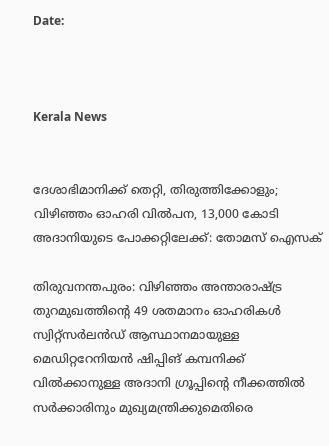Date:



Kerala News


ദേശാഭിമാനിക്ക് തെറ്റി, തിരുത്തിക്കോളും; വിഴിഞ്ഞം ഓഹരി വില്‍പന, 13,000 കോടി അദാനിയുടെ പോക്കറ്റിലേക്ക്: തോമസ് ഐസക്

തിരുവനന്തപുരം: വിഴിഞ്ഞം അന്താരാഷ്ട്ര തുറമുഖത്തിന്റെ 49 ശതമാനം ഓഹരികള്‍ സ്വിറ്റ്‌സര്‍ലന്‍ഡ് ആസ്ഥാനമായുള്ള മെഡിറ്ററേനിയന്‍ ഷിപ്പിങ് കമ്പനിക്ക് വില്‍ക്കാനുള്ള അദാനി ഗ്രൂപ്പിന്റെ നീക്കത്തില്‍ സര്‍ക്കാരിനും മുഖ്യമന്ത്രിക്കുമെതിരെ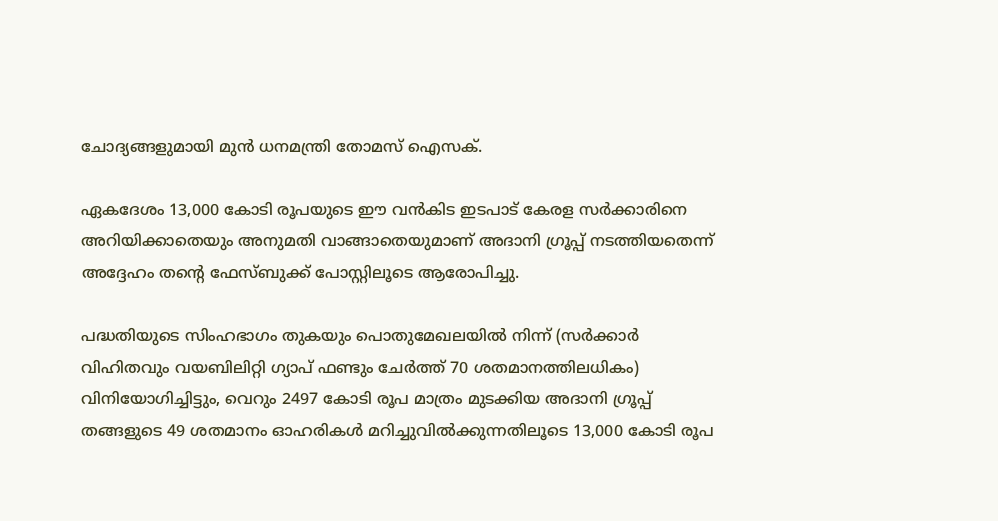ചോദ്യങ്ങളുമായി മുന്‍ ധനമന്ത്രി തോമസ് ഐസക്.

ഏകദേശം 13,000 കോടി രൂപയുടെ ഈ വന്‍കിട ഇടപാട് കേരള സര്‍ക്കാരിനെ അറിയിക്കാതെയും അനുമതി വാങ്ങാതെയുമാണ് അദാനി ഗ്രൂപ്പ് നടത്തിയതെന്ന് അദ്ദേഹം തന്റെ ഫേസ്ബുക്ക് പോസ്റ്റിലൂടെ ആരോപിച്ചു.

പദ്ധതിയുടെ സിംഹഭാഗം തുകയും പൊതുമേഖലയില്‍ നിന്ന് (സര്‍ക്കാര്‍ വിഹിതവും വയബിലിറ്റി ഗ്യാപ് ഫണ്ടും ചേര്‍ത്ത് 70 ശതമാനത്തിലധികം) വിനിയോഗിച്ചിട്ടും, വെറും 2497 കോടി രൂപ മാത്രം മുടക്കിയ അദാനി ഗ്രൂപ്പ് തങ്ങളുടെ 49 ശതമാനം ഓഹരികള്‍ മറിച്ചുവില്‍ക്കുന്നതിലൂടെ 13,000 കോടി രൂപ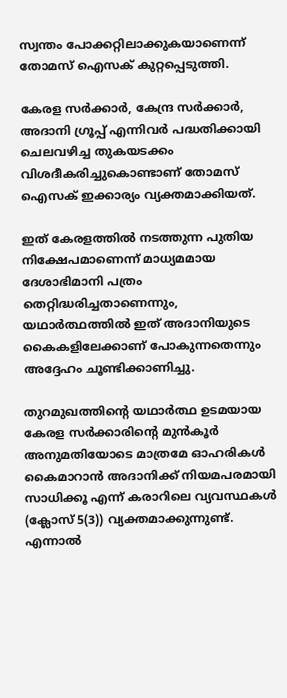സ്വന്തം പോക്കറ്റിലാക്കുകയാണെന്ന് തോമസ് ഐസക് കുറ്റപ്പെടുത്തി.

കേരള സര്‍ക്കാര്‍, കേന്ദ്ര സര്‍ക്കാര്‍, അദാനി ഗ്രൂപ്പ് എന്നിവര്‍ പദ്ധതിക്കായി ചെലവഴിച്ച തുകയടക്കം വിശദീകരിച്ചുകൊണ്ടാണ് തോമസ് ഐസക് ഇക്കാര്യം വ്യക്തമാക്കിയത്.

ഇത് കേരളത്തില്‍ നടത്തുന്ന പുതിയ നിക്ഷേപമാണെന്ന് മാധ്യമമായ ദേശാഭിമാനി പത്രം തെറ്റിദ്ധരിച്ചതാണെന്നും, യഥാര്‍ത്ഥത്തില്‍ ഇത് അദാനിയുടെ കൈകളിലേക്കാണ് പോകുന്നതെന്നും അദ്ദേഹം ചൂണ്ടിക്കാണിച്ചു.

തുറമുഖത്തിന്റെ യഥാര്‍ത്ഥ ഉടമയായ കേരള സര്‍ക്കാരിന്റെ മുന്‍കൂര്‍ അനുമതിയോടെ മാത്രമേ ഓഹരികള്‍ കൈമാറാന്‍ അദാനിക്ക് നിയമപരമായി സാധിക്കൂ എന്ന് കരാറിലെ വ്യവസ്ഥകള്‍ (ക്ലോസ് 5(3)) വ്യക്തമാക്കുന്നുണ്ട്. എന്നാല്‍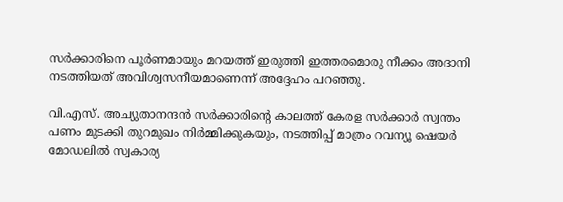സര്‍ക്കാരിനെ പൂര്‍ണമായും മറയത്ത് ഇരുത്തി ഇത്തരമൊരു നീക്കം അദാനി നടത്തിയത് അവിശ്വസനീയമാണെന്ന് അദ്ദേഹം പറഞ്ഞു.

വി.എസ്. അച്യുതാനന്ദന്‍ സര്‍ക്കാരിന്റെ കാലത്ത് കേരള സര്‍ക്കാര്‍ സ്വന്തം പണം മുടക്കി തുറമുഖം നിര്‍മ്മിക്കുകയും, നടത്തിപ്പ് മാത്രം റവന്യൂ ഷെയര്‍ മോഡലില്‍ സ്വകാര്യ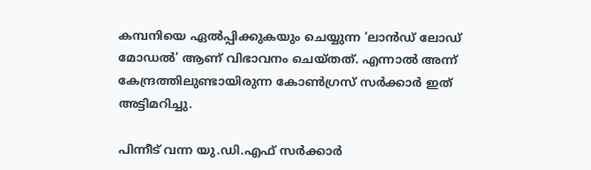കമ്പനിയെ ഏല്‍പ്പിക്കുകയും ചെയ്യുന്ന ‘ലാന്‍ഡ് ലോഡ് മോഡല്‍’ ആണ് വിഭാവനം ചെയ്തത്. എന്നാല്‍ അന്ന് കേന്ദ്രത്തിലുണ്ടായിരുന്ന കോണ്‍ഗ്രസ് സര്‍ക്കാര്‍ ഇത് അട്ടിമറിച്ചു.

പിന്നീട് വന്ന യു.ഡി.എഫ് സര്‍ക്കാര്‍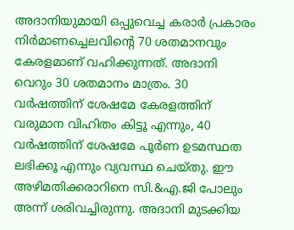അദാനിയുമായി ഒപ്പുവെച്ച കരാര്‍ പ്രകാരം നിര്‍മാണച്ചെലവിന്റെ 70 ശതമാനവും കേരളമാണ് വഹിക്കുന്നത്. അദാനി വെറും 30 ശതമാനം മാത്രം. 30 വര്‍ഷത്തിന് ശേഷമേ കേരളത്തിന് വരുമാന വിഹിതം കിട്ടൂ എന്നും, 40 വര്‍ഷത്തിന് ശേഷമേ പൂര്‍ണ ഉടമസ്ഥത ലഭിക്കൂ എന്നും വ്യവസ്ഥ ചെയ്തു. ഈ അഴിമതിക്കരാറിനെ സി.&എ.ജി പോലും അന്ന് ശരിവച്ചിരുന്നു. അദാനി മുടക്കിയ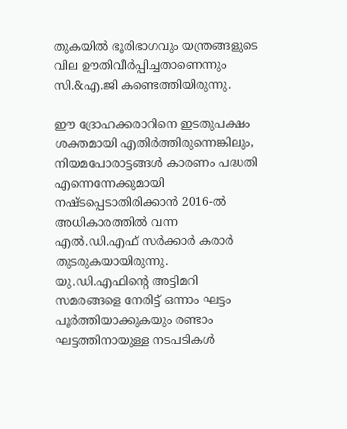തുകയില്‍ ഭൂരിഭാഗവും യന്ത്രങ്ങളുടെ വില ഊതിവീര്‍പ്പിച്ചതാണെന്നും സി.&എ.ജി കണ്ടെത്തിയിരുന്നു.

ഈ ദ്രോഹക്കരാറിനെ ഇടതുപക്ഷം ശക്തമായി എതിര്‍ത്തിരുന്നെങ്കിലും, നിയമപോരാട്ടങ്ങള്‍ കാരണം പദ്ധതി എന്നെന്നേക്കുമായി നഷ്ടപ്പെടാതിരിക്കാന്‍ 2016-ല്‍ അധികാരത്തില്‍ വന്ന എല്‍.ഡി.എഫ് സര്‍ക്കാര്‍ കരാര്‍ തുടരുകയായിരുന്നു. യു.ഡി.എഫിന്റെ അട്ടിമറി സമരങ്ങളെ നേരിട്ട് ഒന്നാം ഘട്ടം പൂര്‍ത്തിയാക്കുകയും രണ്ടാം ഘട്ടത്തിനായുള്ള നടപടികള്‍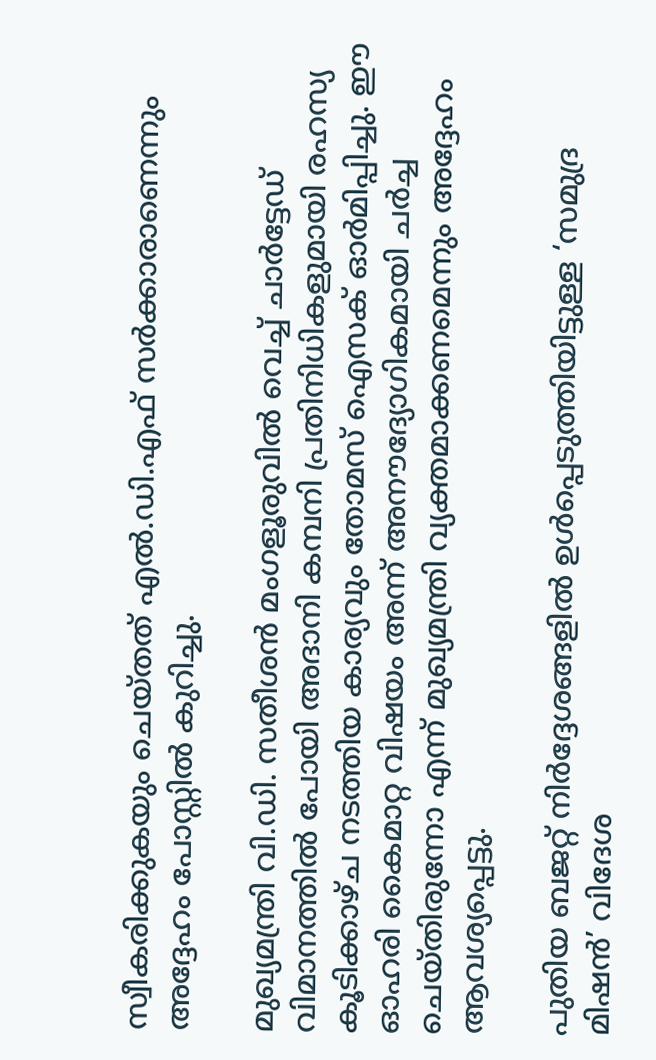സ്വീകരിക്കുകയും ചെയ്തത് എല്‍.ഡി.എഫ് സര്‍ക്കാരാണെന്നും അദ്ദേഹം പോസ്റ്റില്‍ കുറിച്ചു.

മുഖ്യമന്ത്രി വി.ഡി. സതീശന്‍ മംഗളൂരുവില്‍ വെച്ച് ചാര്‍ട്ടേഡ് വിമാനത്തില്‍ പോയി അദാനി കമ്പനി പ്രതിനിധികളുമായി രഹസ്യ കൂടിക്കാഴ്ച നടത്തിയ കാര്യവും തോമസ് ഐസക് ഓര്‍മിപ്പിച്ചു. ഈ ഓഹരി കൈമാറ്റ വിഷയം അന്ന് അനൗദ്യോഗികമായി ചര്‍ച്ച ചെയ്തിരുന്നോ എന്ന് മുഖ്യമന്ത്രി വ്യക്തമാക്കണമെന്നും അദ്ദേഹം ആവശ്യപ്പെട്ടു.

പുതിയ ബജറ്റ് നിര്‍ദ്ദേശങ്ങളില്‍ ഉള്‍പ്പെടുത്തിയിട്ടുള്ള ‘സമുദ്ര മിഷന്‍’ വിദേശ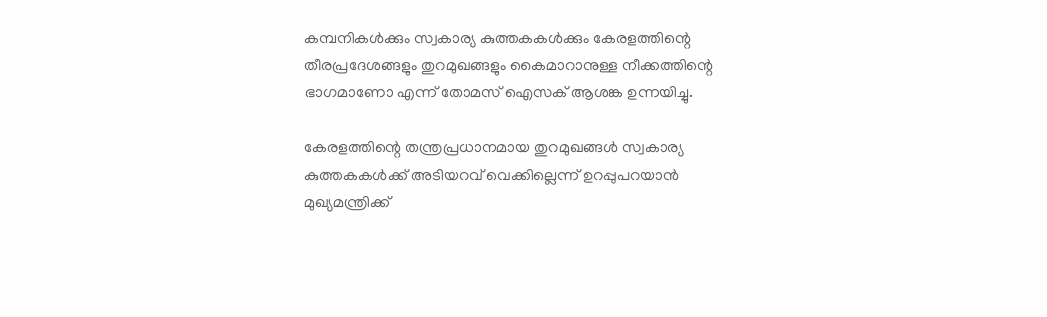കമ്പനികള്‍ക്കും സ്വകാര്യ കുത്തകകള്‍ക്കും കേരളത്തിന്റെ തീരപ്രദേശങ്ങളും തുറമുഖങ്ങളും കൈമാറാനുള്ള നീക്കത്തിന്റെ ഭാഗമാണോ എന്ന് തോമസ് ഐസക് ആശങ്ക ഉന്നയിച്ചു.

കേരളത്തിന്റെ തന്ത്രപ്രധാനമായ തുറമുഖങ്ങള്‍ സ്വകാര്യ കുത്തകകള്‍ക്ക് അടിയറവ് വെക്കില്ലെന്ന് ഉറപ്പുപറയാന്‍ മുഖ്യമന്ത്രിക്ക്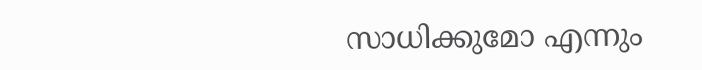സാധിക്കുമോ എന്നും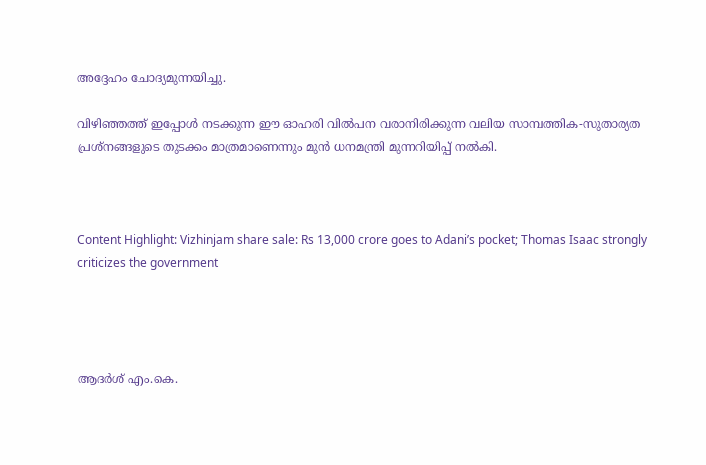അദ്ദേഹം ചോദ്യമുന്നയിച്ചു.

വിഴിഞ്ഞത്ത് ഇപ്പോള്‍ നടക്കുന്ന ഈ ഓഹരി വില്‍പന വരാനിരിക്കുന്ന വലിയ സാമ്പത്തിക-സുതാര്യത പ്രശ്‌നങ്ങളുടെ തുടക്കം മാത്രമാണെന്നും മുന്‍ ധനമന്ത്രി മുന്നറിയിപ്പ് നല്‍കി.



Content Highlight: Vizhinjam share sale: Rs 13,000 crore goes to Adani’s pocket; Thomas Isaac strongly criticizes the government




ആദര്‍ശ് എം.കെ.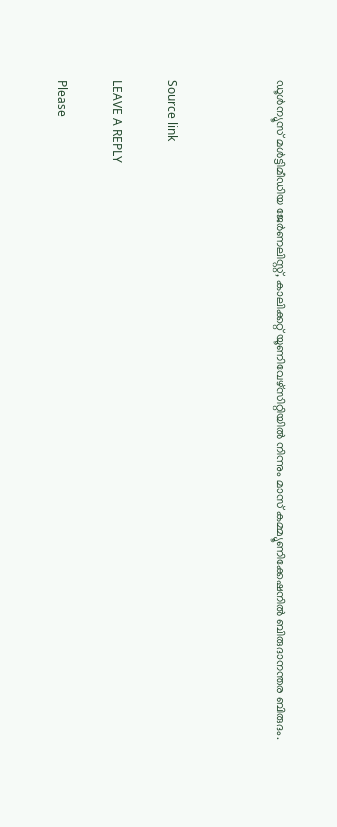ഡൂള്‍ന്യൂസ് മള്‍ട്ടിമീഡിയ ജേര്‍ണലിസ്റ്റ്, കാലിക്കറ്റ് യൂണിവേഴ്സിറ്റിയില്‍ നിന്നും മാസ് കമ്മ്യൂണിക്കേഷനില്‍ ബിരുദാനന്തര ബിരുദം.



Source link

LEAVE A REPLY

Please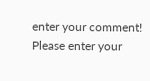enter your comment!
Please enter your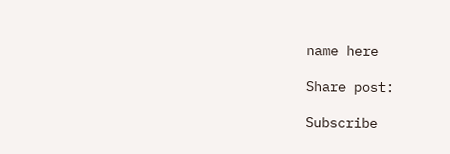name here

Share post:

Subscribe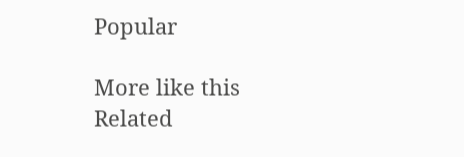Popular

More like this
Related